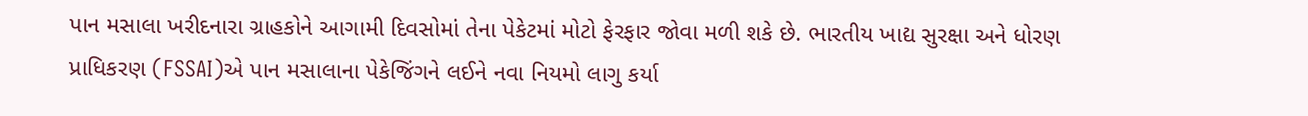પાન મસાલા ખરીદનારા ગ્રાહકોને આગામી દિવસોમાં તેના પેકેટમાં મોટો ફેરફાર જોવા મળી શકે છે. ભારતીય ખાદ્ય સુરક્ષા અને ધોરણ પ્રાધિકરણ (FSSAI)એ પાન મસાલાના પેકેજિંગને લઈને નવા નિયમો લાગુ કર્યા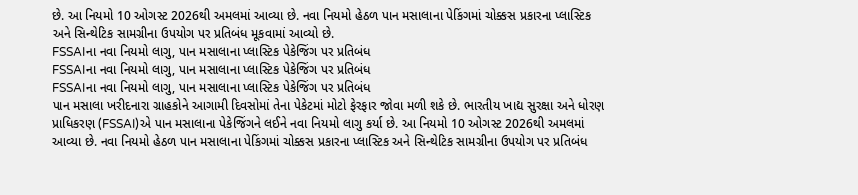છે. આ નિયમો 10 ઓગસ્ટ 2026થી અમલમાં આવ્યા છે. નવા નિયમો હેઠળ પાન મસાલાના પેકિંગમાં ચોક્કસ પ્રકારના પ્લાસ્ટિક અને સિન્થેટિક સામગ્રીના ઉપયોગ પર પ્રતિબંધ મૂકવામાં આવ્યો છે.
FSSAIના નવા નિયમો લાગુ, પાન મસાલાના પ્લાસ્ટિક પેકેજિંગ પર પ્રતિબંધ
FSSAIના નવા નિયમો લાગુ, પાન મસાલાના પ્લાસ્ટિક પેકેજિંગ પર પ્રતિબંધ
FSSAIના નવા નિયમો લાગુ, પાન મસાલાના પ્લાસ્ટિક પેકેજિંગ પર પ્રતિબંધ
પાન મસાલા ખરીદનારા ગ્રાહકોને આગામી દિવસોમાં તેના પેકેટમાં મોટો ફેરફાર જોવા મળી શકે છે. ભારતીય ખાદ્ય સુરક્ષા અને ધોરણ પ્રાધિકરણ (FSSAI)એ પાન મસાલાના પેકેજિંગને લઈને નવા નિયમો લાગુ કર્યા છે. આ નિયમો 10 ઓગસ્ટ 2026થી અમલમાં આવ્યા છે. નવા નિયમો હેઠળ પાન મસાલાના પેકિંગમાં ચોક્કસ પ્રકારના પ્લાસ્ટિક અને સિન્થેટિક સામગ્રીના ઉપયોગ પર પ્રતિબંધ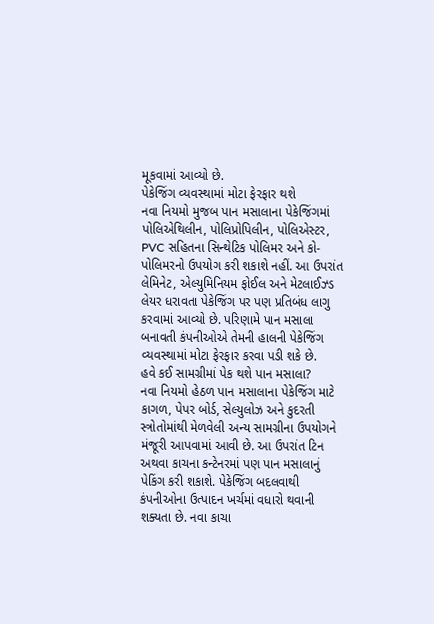મૂકવામાં આવ્યો છે.
પેકેજિંગ વ્યવસ્થામાં મોટા ફેરફાર થશે
નવા નિયમો મુજબ પાન મસાલાના પેકેજિંગમાં પોલિએથિલીન, પોલિપ્રોપિલીન, પોલિએસ્ટર, PVC સહિતના સિન્થેટિક પોલિમર અને કો-પોલિમરનો ઉપયોગ કરી શકાશે નહીં. આ ઉપરાંત લેમિનેટ, એલ્યુમિનિયમ ફોઈલ અને મેટલાઈઝ્ડ લેયર ધરાવતા પેકેજિંગ પર પણ પ્રતિબંધ લાગુ કરવામાં આવ્યો છે. પરિણામે પાન મસાલા બનાવતી કંપનીઓએ તેમની હાલની પેકેજિંગ વ્યવસ્થામાં મોટા ફેરફાર કરવા પડી શકે છે.
હવે કઈ સામગ્રીમાં પેક થશે પાન મસાલા?
નવા નિયમો હેઠળ પાન મસાલાના પેકેજિંગ માટે કાગળ, પેપર બોર્ડ, સેલ્યુલોઝ અને કુદરતી સ્ત્રોતોમાંથી મેળવેલી અન્ય સામગ્રીના ઉપયોગને મંજૂરી આપવામાં આવી છે. આ ઉપરાંત ટિન અથવા કાચના કન્ટેનરમાં પણ પાન મસાલાનું પેકિંગ કરી શકાશે. પેકેજિંગ બદલવાથી કંપનીઓના ઉત્પાદન ખર્ચમાં વધારો થવાની શક્યતા છે. નવા કાચા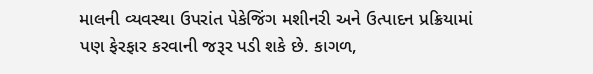માલની વ્યવસ્થા ઉપરાંત પેકેજિંગ મશીનરી અને ઉત્પાદન પ્રક્રિયામાં પણ ફેરફાર કરવાની જરૂર પડી શકે છે. કાગળ,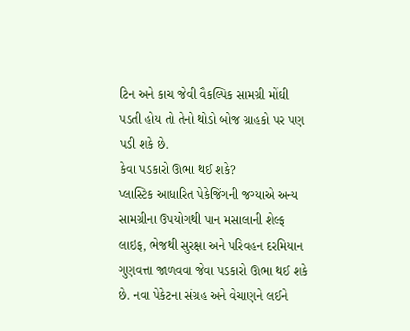ટિન અને કાચ જેવી વૈકલ્પિક સામગ્રી મોંઘી પડતી હોય તો તેનો થોડો બોજ ગ્રાહકો પર પણ પડી શકે છે.
કેવા પડકારો ઊભા થઈ શકે?
પ્લાસ્ટિક આધારિત પેકેજિંગની જગ્યાએ અન્ય સામગ્રીના ઉપયોગથી પાન મસાલાની શેલ્ફ લાઇફ, ભેજથી સુરક્ષા અને પરિવહન દરમિયાન ગુણવત્તા જાળવવા જેવા પડકારો ઊભા થઈ શકે છે. નવા પેકેટના સંગ્રહ અને વેચાણને લઈને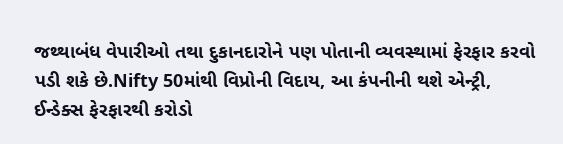જથ્થાબંધ વેપારીઓ તથા દુકાનદારોને પણ પોતાની વ્યવસ્થામાં ફેરફાર કરવો પડી શકે છે.Nifty 50માંથી વિપ્રોની વિદાય, આ કંપનીની થશે એન્ટ્રી, ઈન્ડેક્સ ફેરફારથી કરોડો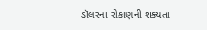ડૉલરના રોકાણની શક્યતા